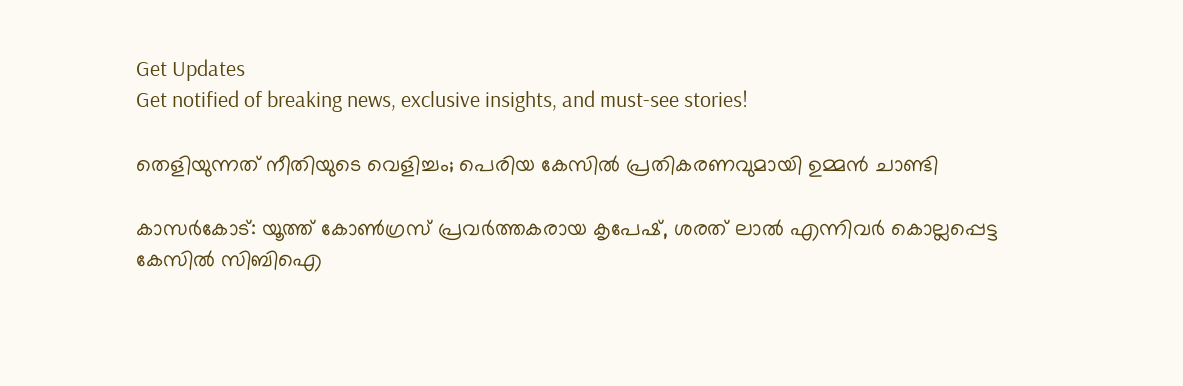Get Updates
Get notified of breaking news, exclusive insights, and must-see stories!

തെളിയുന്നത് നീതിയുടെ വെളിച്ചം; പെരിയ കേസില്‍ പ്രതികരണവുമായി ഉമ്മന്‍ ചാണ്ടി

കാസര്‍കോട്: യൂത്ത് കോണ്‍ഗ്രസ് പ്രവര്‍ത്തകരായ കൃപേഷ്, ശരത് ലാല്‍ എന്നിവര്‍ കൊല്ലപ്പെട്ട കേസില്‍ സിബിഐ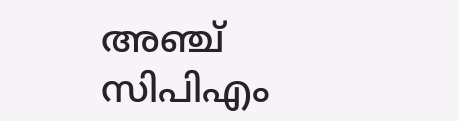അഞ്ച് സിപിഎം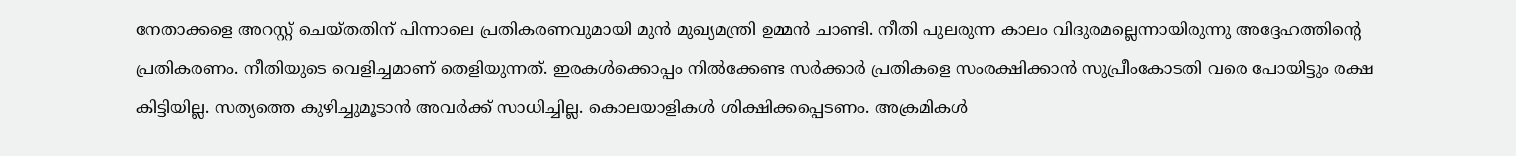നേതാക്കളെ അറസ്റ്റ് ചെയ്തതിന് പിന്നാലെ പ്രതികരണവുമായി മുന്‍ മുഖ്യമന്ത്രി ഉമ്മന്‍ ചാണ്ടി. നീതി പുലരുന്ന കാലം വിദുരമല്ലെന്നായിരുന്നു അദ്ദേഹത്തിന്റെ പ്രതികരണം. നീതിയുടെ വെളിച്ചമാണ് തെളിയുന്നത്. ഇരകള്‍ക്കൊപ്പം നില്‍ക്കേണ്ട സര്‍ക്കാര്‍ പ്രതികളെ സംരക്ഷിക്കാന്‍ സുപ്രീംകോടതി വരെ പോയിട്ടും രക്ഷ കിട്ടിയില്ല. സത്യത്തെ കുഴിച്ചുമൂടാന്‍ അവര്‍ക്ക് സാധിച്ചില്ല. കൊലയാളികള്‍ ശിക്ഷിക്കപ്പെടണം. അക്രമികള്‍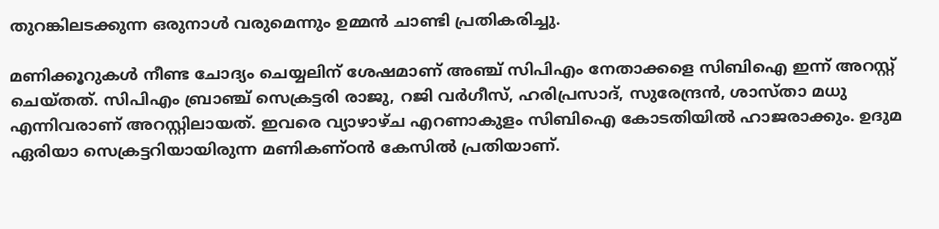തുറങ്കിലടക്കുന്ന ഒരുനാള്‍ വരുമെന്നും ഉമ്മന്‍ ചാണ്ടി പ്രതികരിച്ചു.

മണിക്കൂറുകള്‍ നീണ്ട ചോദ്യം ചെയ്യലിന് ശേഷമാണ് അഞ്ച് സിപിഎം നേതാക്കളെ സിബിഐ ഇന്ന് അറസ്റ്റ് ചെയ്തത്. സിപിഎം ബ്രാഞ്ച് സെക്രട്ടരി രാജു, റജി വര്‍ഗീസ്, ഹരിപ്രസാദ്, സുരേന്ദ്രന്‍, ശാസ്താ മധു എന്നിവരാണ് അറസ്റ്റിലായത്. ഇവരെ വ്യാഴാഴ്ച എറണാകുളം സിബിഐ കോടതിയില്‍ ഹാജരാക്കും. ഉദുമ ഏരിയാ സെക്രട്ടറിയായിരുന്ന മണികണ്ഠന്‍ കേസില്‍ പ്രതിയാണ്.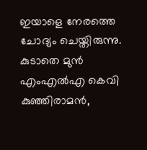ഇയാളെ നേരത്തെ ചോദ്യം ചെയ്തിരുന്നു. കുടാതെ മുന്‍ എംഎല്‍എ കെവി കുഞ്ഞിരാമന്‍,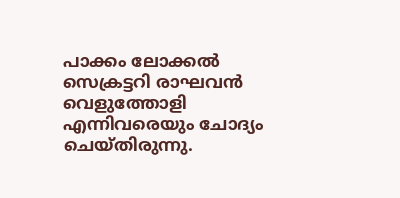പാക്കം ലോക്കല്‍ സെക്രട്ടറി രാഘവന്‍ വെളുത്തോളി എന്നിവരെയും ചോദ്യം ചെയ്തിരുന്നു.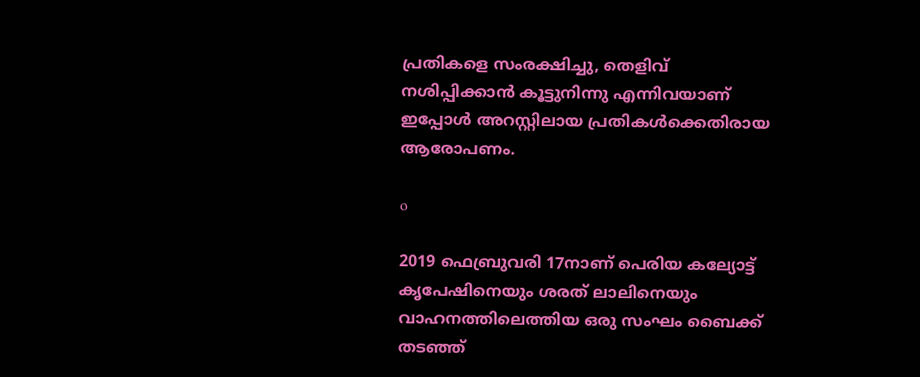പ്രതികളെ സംരക്ഷിച്ചു, തെളിവ് നശിപ്പിക്കാന്‍ കൂട്ടുനിന്നു എന്നിവയാണ് ഇപ്പോള്‍ അറസ്റ്റിലായ പ്രതികള്‍ക്കെതിരായ ആരോപണം.

o

2019 ഫെബ്രുവരി 17നാണ് പെരിയ കല്യോട്ട് കൃപേഷിനെയും ശരത് ലാലിനെയും വാഹനത്തിലെത്തിയ ഒരു സംഘം ബൈക്ക് തടഞ്ഞ്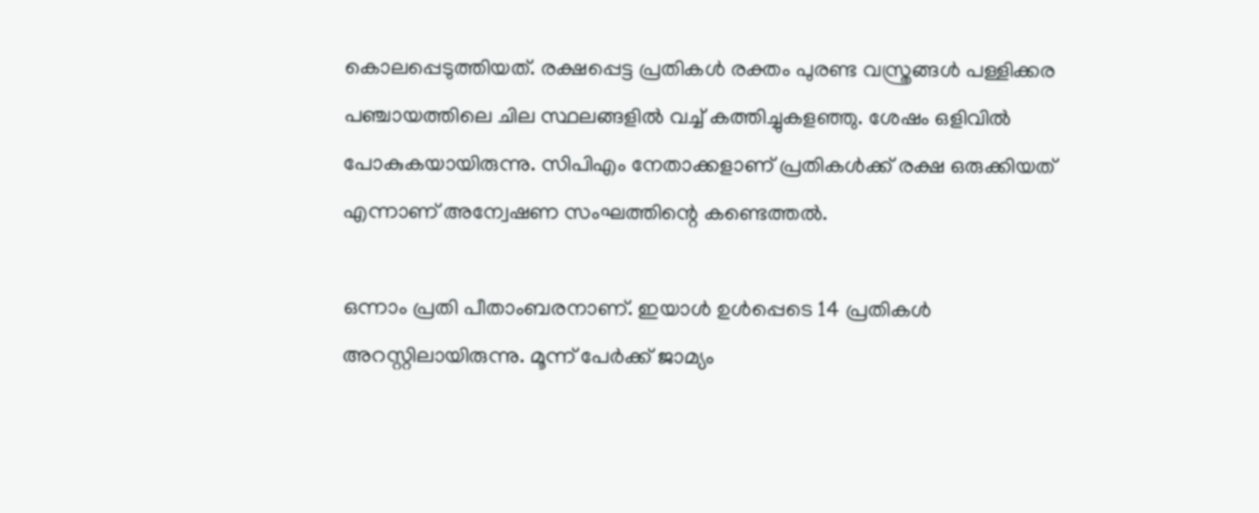കൊലപ്പെടുത്തിയത്. രക്ഷപ്പെട്ട പ്രതികള്‍ രക്തം പുരണ്ട വസ്ത്രങ്ങള്‍ പള്ളിക്കര പഞ്ചായത്തിലെ ചില സ്ഥലങ്ങളില്‍ വച്ച് കത്തിച്ചുകളഞ്ഞു. ശേഷം ഒളിവില്‍ പോകുകയായിരുന്നു. സിപിഎം നേതാക്കളാണ് പ്രതികള്‍ക്ക് രക്ഷ ഒരുക്കിയത് എന്നാണ് അന്വേഷണ സംഘത്തിന്റെ കണ്ടെത്തല്‍.

ഒന്നാം പ്രതി പീതാംബരനാണ്. ഇയാള്‍ ഉള്‍പ്പെടെ 14 പ്രതികള്‍ അറസ്റ്റിലായിരുന്നു. മൂന്ന് പേര്‍ക്ക് ജാമ്യം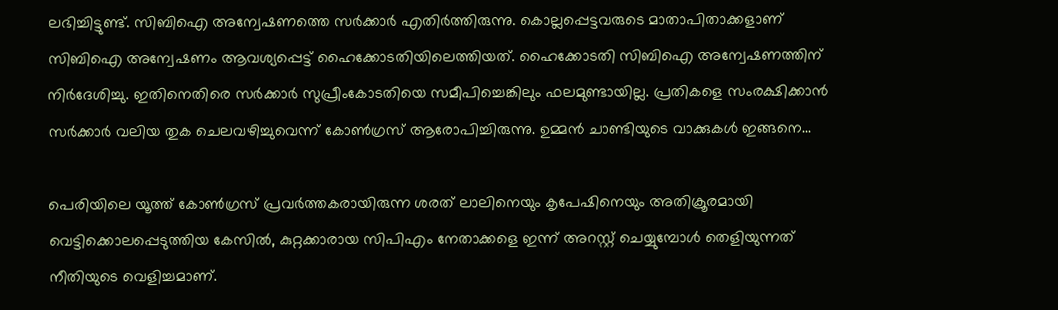ലഭിച്ചിട്ടുണ്ട്. സിബിഐ അന്വേഷണത്തെ സര്‍ക്കാര്‍ എതിര്‍ത്തിരുന്നു. കൊല്ലപ്പെട്ടവരുടെ മാതാപിതാക്കളാണ് സിബിഐ അന്വേഷണം ആവശ്യപ്പെട്ട് ഹൈക്കോടതിയിലെത്തിയത്. ഹൈക്കോടതി സിബിഐ അന്വേഷണത്തിന് നിര്‍ദേശിച്ചു. ഇതിനെതിരെ സര്‍ക്കാര്‍ സുപ്രീംകോടതിയെ സമീപിച്ചെങ്കിലും ഫലമുണ്ടായില്ല. പ്രതികളെ സംരക്ഷിക്കാന്‍ സര്‍ക്കാര്‍ വലിയ തുക ചെലവഴിച്ചുവെന്ന് കോണ്‍ഗ്രസ് ആരോപിച്ചിരുന്നു. ഉമ്മന്‍ ചാണ്ടിയുടെ വാക്കുകള്‍ ഇങ്ങനെ...

പെരിയിലെ യൂത്ത് കോണ്‍ഗ്രസ് പ്രവര്‍ത്തകരായിരുന്ന ശരത് ലാലിനെയും കൃപേഷിനെയും അതിക്രൂരമായി വെട്ടിക്കൊലപ്പെടുത്തിയ കേസില്‍, കുറ്റക്കാരായ സിപിഎം നേതാക്കളെ ഇന്ന് അറസ്റ്റ് ചെയ്യുമ്പോള്‍ തെളിയുന്നത് നീതിയുടെ വെളിച്ചമാണ്.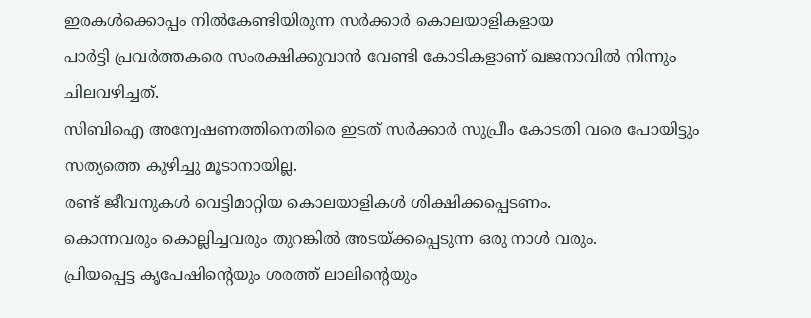ഇരകള്‍ക്കൊപ്പം നില്‍കേണ്ടിയിരുന്ന സര്‍ക്കാര്‍ കൊലയാളികളായ
പാര്‍ട്ടി പ്രവര്‍ത്തകരെ സംരക്ഷിക്കുവാന്‍ വേണ്ടി കോടികളാണ് ഖജനാവില്‍ നിന്നും ചിലവഴിച്ചത്.
സിബിഐ അന്വേഷണത്തിനെതിരെ ഇടത് സര്‍ക്കാര്‍ സുപ്രീം കോടതി വരെ പോയിട്ടും സത്യത്തെ കുഴിച്ചു മൂടാനായില്ല.
രണ്ട് ജീവനുകള്‍ വെട്ടിമാറ്റിയ കൊലയാളികള്‍ ശിക്ഷിക്കപ്പെടണം.
കൊന്നവരും കൊല്ലിച്ചവരും തുറങ്കില്‍ അടയ്ക്കപ്പെടുന്ന ഒരു നാള്‍ വരും.
പ്രിയപ്പെട്ട കൃപേഷിന്റെയും ശരത്ത് ലാലിന്റെയും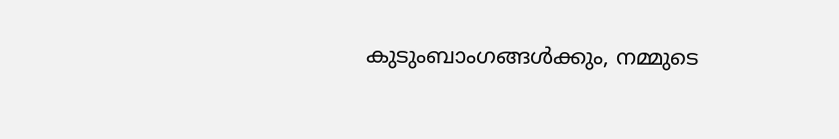കുടുംബാംഗങ്ങള്‍ക്കും, നമ്മുടെ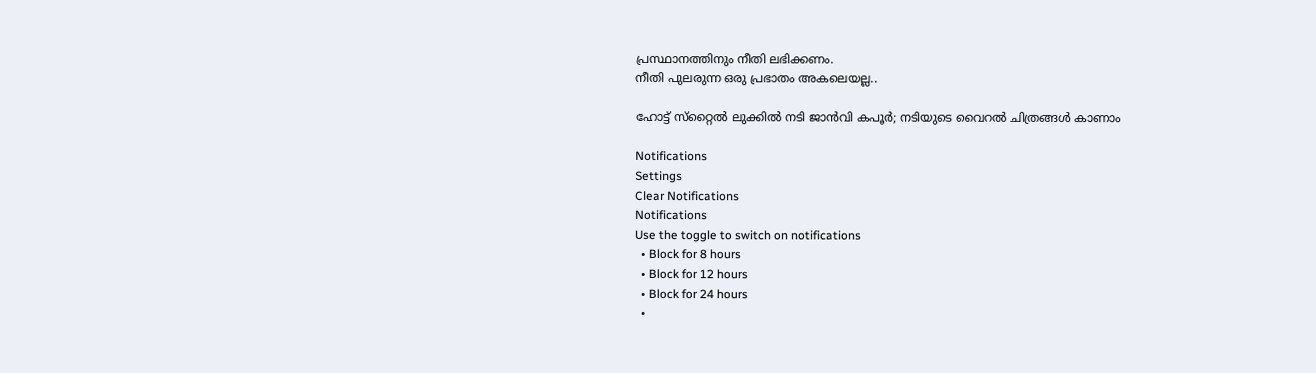പ്രസ്ഥാനത്തിനും നീതി ലഭിക്കണം.
നീതി പുലരുന്ന ഒരു പ്രഭാതം അകലെയല്ല..

ഹോട്ട് സ്‌റ്റൈല്‍ ലുക്കില്‍ നടി ജാന്‍വി കപൂര്‍; നടിയുടെ വൈറല്‍ ചിത്രങ്ങള്‍ കാണാം

Notifications
Settings
Clear Notifications
Notifications
Use the toggle to switch on notifications
  • Block for 8 hours
  • Block for 12 hours
  • Block for 24 hours
  •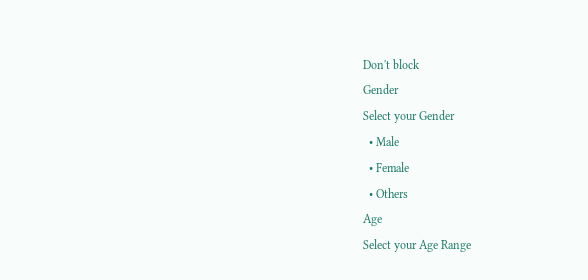Don't block
Gender
Select your Gender
  • Male
  • Female
  • Others
Age
Select your Age Range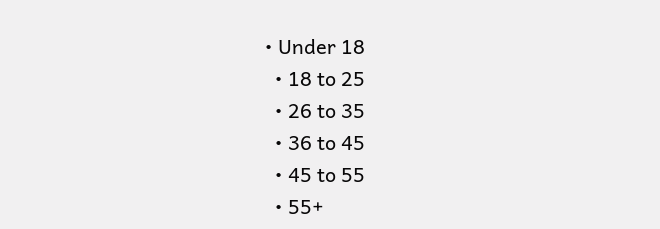• Under 18
  • 18 to 25
  • 26 to 35
  • 36 to 45
  • 45 to 55
  • 55+